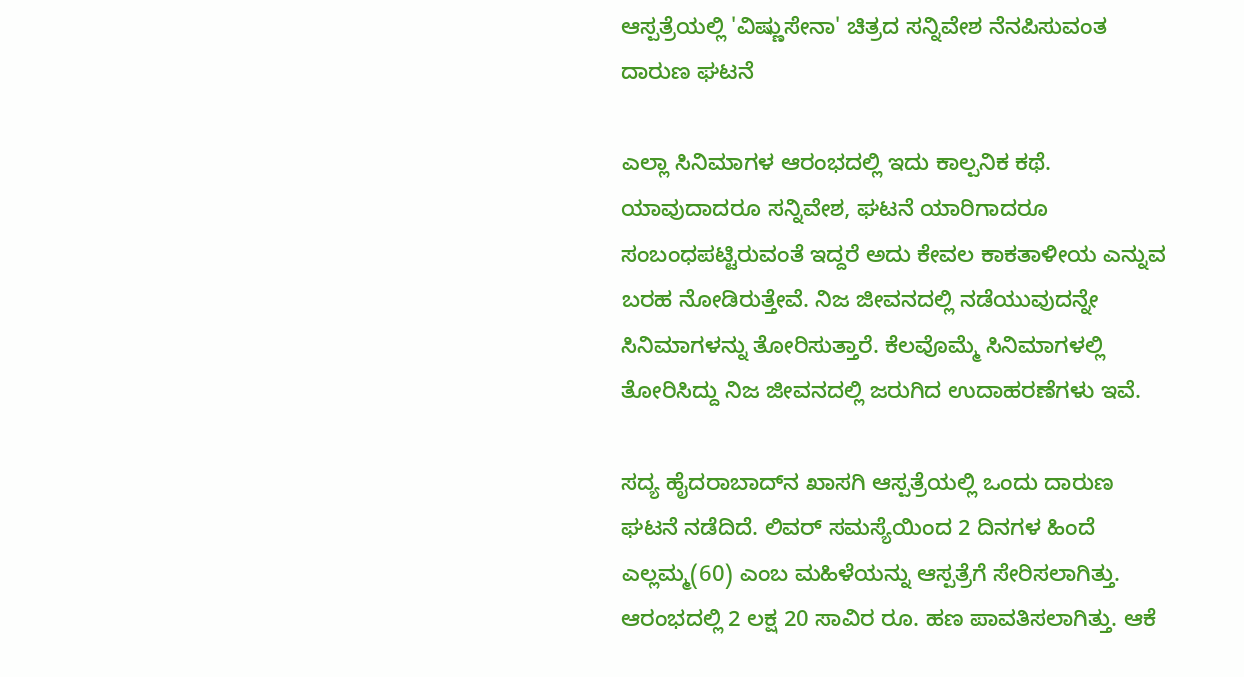ಆಸ್ಪತ್ರೆಯಲ್ಲಿ 'ವಿಷ್ಣುಸೇನಾ' ಚಿತ್ರದ ಸನ್ನಿವೇಶ ನೆನಪಿಸುವಂತ ದಾರುಣ ಘಟನೆ

ಎಲ್ಲಾ ಸಿನಿಮಾಗಳ ಆರಂಭದಲ್ಲಿ ಇದು ಕಾಲ್ಪನಿಕ ಕಥೆ. ಯಾವುದಾದರೂ ಸನ್ನಿವೇಶ, ಘಟನೆ ಯಾರಿಗಾದರೂ ಸಂಬಂಧಪಟ್ಟಿರುವಂತೆ ಇದ್ದರೆ ಅದು ಕೇವಲ ಕಾಕತಾಳೀಯ ಎನ್ನುವ ಬರಹ ನೋಡಿರುತ್ತೇವೆ. ನಿಜ ಜೀವನದಲ್ಲಿ ನಡೆಯುವುದನ್ನೇ ಸಿನಿಮಾಗಳನ್ನು ತೋರಿಸುತ್ತಾರೆ. ಕೆಲವೊಮ್ಮೆ ಸಿನಿಮಾಗಳಲ್ಲಿ ತೋರಿಸಿದ್ದು ನಿಜ ಜೀವನದಲ್ಲಿ ಜರುಗಿದ ಉದಾಹರಣೆಗಳು ಇವೆ.

ಸದ್ಯ ಹೈದರಾಬಾದ್‌ನ ಖಾಸಗಿ ಆಸ್ಪತ್ರೆಯಲ್ಲಿ ಒಂದು ದಾರುಣ ಘಟನೆ ನಡೆದಿದೆ. ಲಿವರ್ ಸಮಸ್ಯೆಯಿಂದ 2 ದಿನಗಳ ಹಿಂದೆ ಎಲ್ಲಮ್ಮ(60) ಎಂಬ ಮಹಿಳೆಯನ್ನು ಆಸ್ಪತ್ರೆಗೆ ಸೇರಿಸಲಾಗಿತ್ತು. ಆರಂಭದಲ್ಲಿ 2 ಲಕ್ಷ 20 ಸಾವಿರ ರೂ. ಹಣ ಪಾವತಿಸಲಾಗಿತ್ತು. ಆಕೆ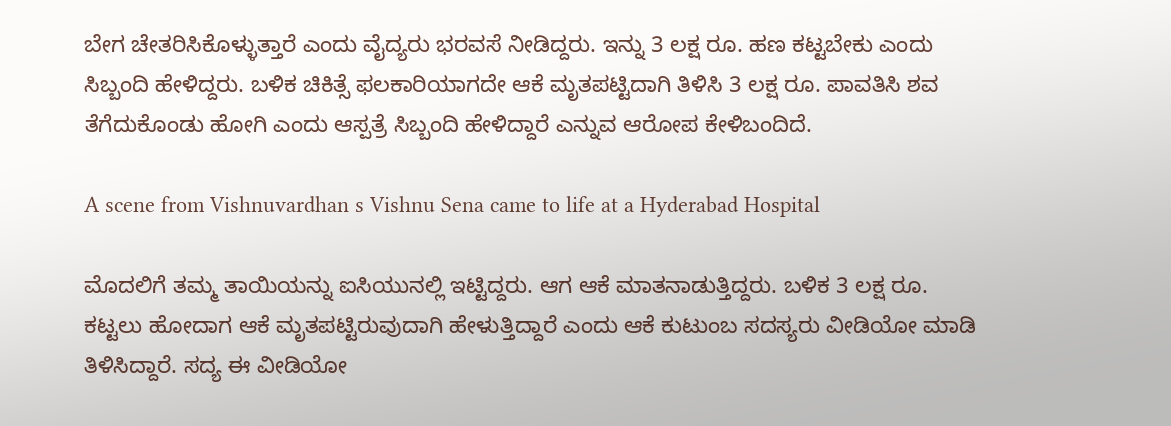ಬೇಗ ಚೇತರಿಸಿಕೊಳ್ಳುತ್ತಾರೆ ಎಂದು ವೈದ್ಯರು ಭರವಸೆ ನೀಡಿದ್ದರು. ಇನ್ನು 3 ಲಕ್ಷ ರೂ. ಹಣ ಕಟ್ಟಬೇಕು ಎಂದು ಸಿಬ್ಬಂದಿ ಹೇಳಿದ್ದರು. ಬಳಿಕ ಚಿಕಿತ್ಸೆ ಫಲಕಾರಿಯಾಗದೇ ಆಕೆ ಮೃತಪಟ್ಟಿದಾಗಿ ತಿಳಿಸಿ 3 ಲಕ್ಷ ರೂ. ಪಾವತಿಸಿ ಶವ ತೆಗೆದುಕೊಂಡು ಹೋಗಿ ಎಂದು ಆಸ್ಪತ್ರೆ ಸಿಬ್ಬಂದಿ ಹೇಳಿದ್ದಾರೆ ಎನ್ನುವ ಆರೋಪ ಕೇಳಿಬಂದಿದೆ.

A scene from Vishnuvardhan s Vishnu Sena came to life at a Hyderabad Hospital

ಮೊದಲಿಗೆ ತಮ್ಮ ತಾಯಿಯನ್ನು ಐಸಿಯುನಲ್ಲಿ ಇಟ್ಟಿದ್ದರು. ಆಗ ಆಕೆ ಮಾತನಾಡುತ್ತಿದ್ದರು. ಬಳಿಕ 3 ಲಕ್ಷ ರೂ. ಕಟ್ಟಲು ಹೋದಾಗ ಆಕೆ ಮೃತಪಟ್ಟಿರುವುದಾಗಿ ಹೇಳುತ್ತಿದ್ದಾರೆ ಎಂದು ಆಕೆ ಕುಟುಂಬ ಸದಸ್ಯರು ವೀಡಿಯೋ ಮಾಡಿ ತಿಳಿಸಿದ್ದಾರೆ. ಸದ್ಯ ಈ ವೀಡಿಯೋ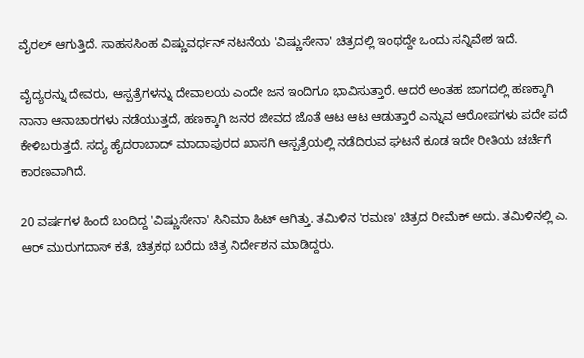ವೈರಲ್ ಆಗುತ್ತಿದೆ. ಸಾಹಸಸಿಂಹ ವಿಷ್ಣುವರ್ಧನ್ ನಟನೆಯ 'ವಿಷ್ಣುಸೇನಾ' ಚಿತ್ರದಲ್ಲಿ ಇಂಥದ್ದೇ ಒಂದು ಸನ್ನಿವೇಶ ಇದೆ.

ವೈದ್ಯರನ್ನು ದೇವರು, ಆಸ್ಪತ್ರೆಗಳನ್ನು ದೇವಾಲಯ ಎಂದೇ ಜನ ಇಂದಿಗೂ ಭಾವಿಸುತ್ತಾರೆ. ಆದರೆ ಅಂತಹ ಜಾಗದಲ್ಲಿ ಹಣಕ್ಕಾಗಿ ನಾನಾ ಆನಾಚಾರಗಳು ನಡೆಯುತ್ತದೆ, ಹಣಕ್ಕಾಗಿ ಜನರ ಜೀವದ ಜೊತೆ ಆಟ ಆಟ ಆಡುತ್ತಾರೆ ಎನ್ನುವ ಆರೋಪಗಳು ಪದೇ ಪದೆ ಕೇಳಿಬರುತ್ತದೆ. ಸದ್ಯ ಹೈದರಾಬಾದ್ ಮಾದಾಪುರದ ಖಾಸಗಿ ಆಸ್ಪತ್ರೆಯಲ್ಲಿ ನಡೆದಿರುವ ಘಟನೆ ಕೂಡ ಇದೇ ರೀತಿಯ ಚರ್ಚೆಗೆ ಕಾರಣವಾಗಿದೆ.

20 ವರ್ಷಗಳ ಹಿಂದೆ ಬಂದಿದ್ದ 'ವಿಷ್ಣುಸೇನಾ' ಸಿನಿಮಾ ಹಿಟ್ ಆಗಿತ್ತು. ತಮಿಳಿನ 'ರಮಣ' ಚಿತ್ರದ ರೀಮೆಕ್ ಅದು. ತಮಿಳಿನಲ್ಲಿ ಎ. ಆರ್ ಮುರುಗದಾಸ್ ಕತೆ, ಚಿತ್ರಕಥ ಬರೆದು ಚಿತ್ರ ನಿರ್ದೇಶನ ಮಾಡಿದ್ದರು.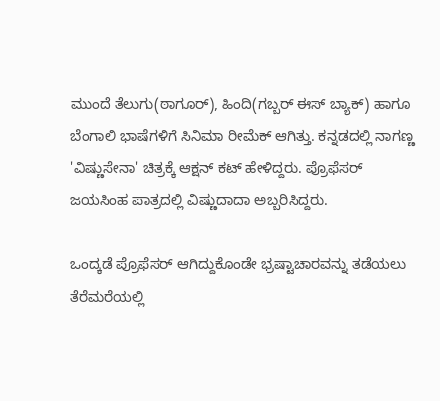ಮುಂದೆ ತೆಲುಗು(ಠಾಗೂರ್), ಹಿಂದಿ(ಗಬ್ಬರ್ ಈಸ್ ಬ್ಯಾಕ್) ಹಾಗೂ ಬೆಂಗಾಲಿ ಭಾಷೆಗಳಿಗೆ ಸಿನಿಮಾ ರೀಮೆಕ್ ಆಗಿತ್ತು. ಕನ್ನಡದಲ್ಲಿ ನಾಗಣ್ಣ 'ವಿಷ್ಣುಸೇನಾ' ಚಿತ್ರಕ್ಕೆ ಆಕ್ಷನ್ ಕಟ್ ಹೇಳಿದ್ದರು. ಪ್ರೊಫೆಸರ್ ಜಯಸಿಂಹ ಪಾತ್ರದಲ್ಲಿ ವಿಷ್ಣುದಾದಾ ಅಬ್ಬರಿಸಿದ್ದರು.

ಒಂದ್ಕಡೆ ಪ್ರೊಫೆಸರ್ ಆಗಿದ್ದುಕೊಂಡೇ ಭ್ರಷ್ಟಾಚಾರವನ್ನು ತಡೆಯಲು ತೆರೆಮರೆಯಲ್ಲಿ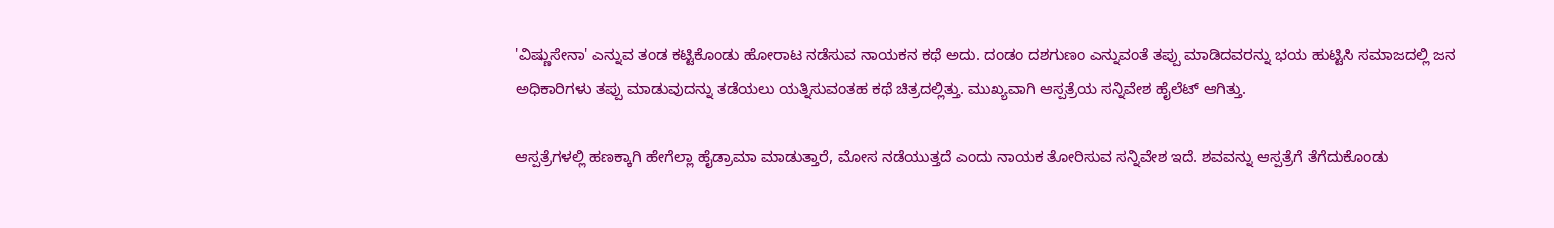'ವಿಷ್ಣುಸೇನಾ' ಎನ್ನುವ ತಂಡ ಕಟ್ಟಿಕೊಂಡು ಹೋರಾಟ ನಡೆಸುವ ನಾಯಕನ ಕಥೆ ಅದು. ದಂಡಂ ದಶಗುಣಂ ಎನ್ನುವಂತೆ ತಪ್ಪು ಮಾಡಿದವರನ್ನು ಭಯ ಹುಟ್ಟಿಸಿ ಸಮಾಜದಲ್ಲಿ ಜನ ಅಧಿಕಾರಿಗಳು ತಪ್ಪು ಮಾಡುವುದನ್ನು ತಡೆಯಲು ಯತ್ನಿಸುವಂತಹ ಕಥೆ ಚಿತ್ರದಲ್ಲಿತ್ತು. ಮುಖ್ಯವಾಗಿ ಆಸ್ಪತ್ರೆಯ ಸನ್ನಿವೇಶ ಹೈಲೆಟ್ ಆಗಿತ್ತು.

ಆಸ್ಪತ್ರೆಗಳಲ್ಲಿ ಹಣಕ್ಕಾಗಿ ಹೇಗೆಲ್ಲಾ ಹೈಡ್ರಾಮಾ ಮಾಡುತ್ತಾರೆ, ಮೋಸ ನಡೆಯುತ್ತದೆ ಎಂದು ನಾಯಕ ತೋರಿಸುವ ಸನ್ನಿವೇಶ ಇದೆ. ಶವವನ್ನು ಆಸ್ಪತ್ರೆಗೆ ತೆಗೆದುಕೊಂಡು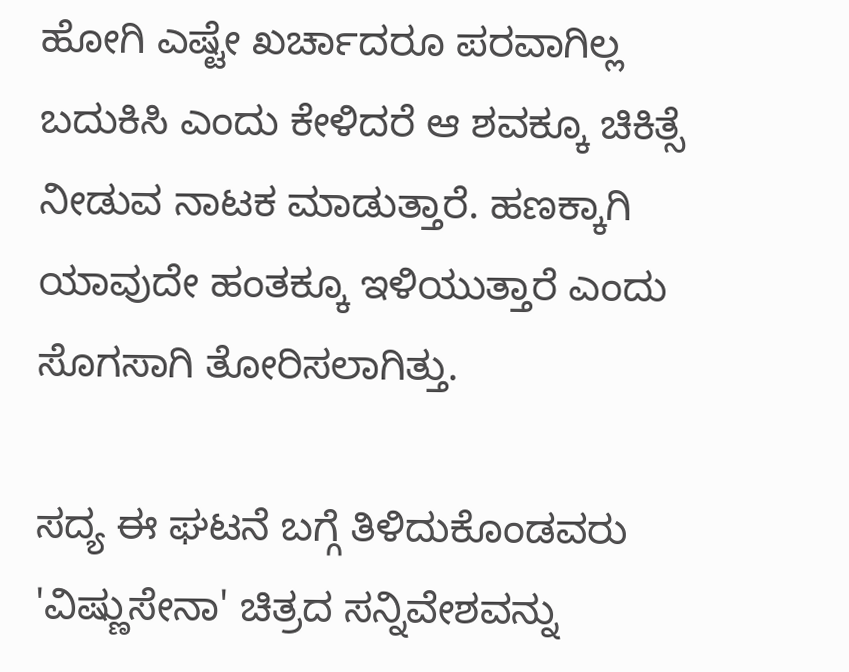ಹೋಗಿ ಎಷ್ಟೇ ಖರ್ಚಾದರೂ ಪರವಾಗಿಲ್ಲ ಬದುಕಿಸಿ ಎಂದು ಕೇಳಿದರೆ ಆ ಶವಕ್ಕೂ ಚಿಕಿತ್ಸೆ ನೀಡುವ ನಾಟಕ ಮಾಡುತ್ತಾರೆ. ಹಣಕ್ಕಾಗಿ ಯಾವುದೇ ಹಂತಕ್ಕೂ ಇಳಿಯುತ್ತಾರೆ ಎಂದು ಸೊಗಸಾಗಿ ತೋರಿಸಲಾಗಿತ್ತು.

ಸದ್ಯ ಈ ಘಟನೆ ಬಗ್ಗೆ ತಿಳಿದುಕೊಂಡವರು 'ವಿಷ್ಣುಸೇನಾ' ಚಿತ್ರದ ಸನ್ನಿವೇಶವನ್ನು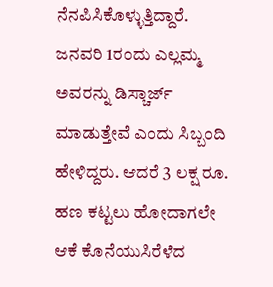ನೆನಪಿಸಿಕೊಳ್ಳುತ್ತಿದ್ದಾರೆ. ಜನವರಿ 1ರಂದು ಎಲ್ಲಮ್ಮ ಅವರನ್ನು ಡಿಸ್ಚಾರ್ಜ್ ಮಾಡುತ್ತೇವೆ ಎಂದು ಸಿಬ್ಬಂದಿ ಹೇಳಿದ್ದರು. ಆದರೆ 3 ಲಕ್ಷ ರೂ. ಹಣ ಕಟ್ಟಲು ಹೋದಾಗಲೇ ಆಕೆ ಕೊನೆಯುಸಿರೆಳೆದ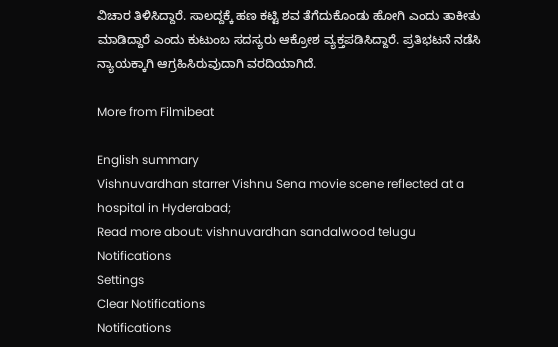ವಿಚಾರ ತಿಳಿಸಿದ್ದಾರೆ. ಸಾಲದ್ದಕ್ಕೆ ಹಣ ಕಟ್ಟಿ ಶವ ತೆಗೆದುಕೊಂಡು ಹೋಗಿ ಎಂದು ತಾಕೀತು ಮಾಡಿದ್ದಾರೆ ಎಂದು ಕುಟುಂಬ ಸದಸ್ಯರು ಆಕ್ರೋಶ ವ್ಯಕ್ತಪಡಿಸಿದ್ದಾರೆ. ಪ್ರತಿಭಟನೆ ನಡೆಸಿ ನ್ಯಾಯಕ್ಕಾಗಿ ಆಗ್ರಹಿಸಿರುವುದಾಗಿ ವರದಿಯಾಗಿದೆ.

More from Filmibeat

English summary
Vishnuvardhan starrer Vishnu Sena movie scene reflected at a hospital in Hyderabad;
Read more about: vishnuvardhan sandalwood telugu
Notifications
Settings
Clear Notifications
Notifications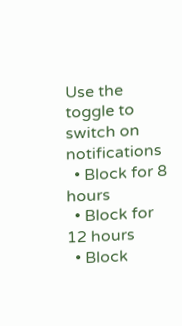Use the toggle to switch on notifications
  • Block for 8 hours
  • Block for 12 hours
  • Block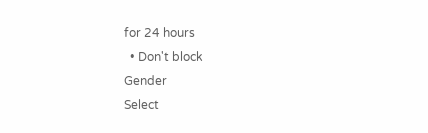for 24 hours
  • Don't block
Gender
Select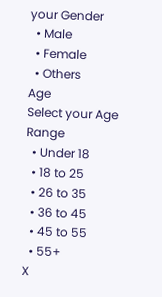your Gender
  • Male
  • Female
  • Others
Age
Select your Age Range
  • Under 18
  • 18 to 25
  • 26 to 35
  • 36 to 45
  • 45 to 55
  • 55+
X